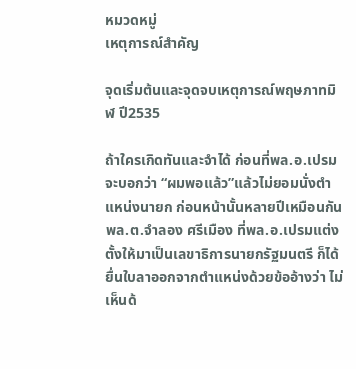หมวดหมู่
เหตุการณ์สำคัญ

จุดเริ่มต้นและจุดจบเหตุการณ์พฤษภาทมิฬ ปี2535

ถ้าใครเกิดทันและจำได้ ก่อนที่พล.อ.เปรมจะบอกว่า “ผมพอแล้ว”แล้วไม่ยอมนั่งตำแหน่งนายก ก่อนหน้านั้นหลายปีเหมือนกัน พล.ต.จำลอง ศรีเมือง ที่พล.อ.เปรมแต่งตั้งให้มาเป็นเลขาธิการนายกรัฐมนตรี ก็ได้ยื่นใบลาออกจากตำแหน่งด้วยข้ออ้างว่า ไม่เห็นด้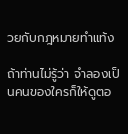วยกับกฎหมายทำแท้ง

ถ้าท่านไม่รู้ว่า จำลองเป็นคนของใครก็ให้ดูตอ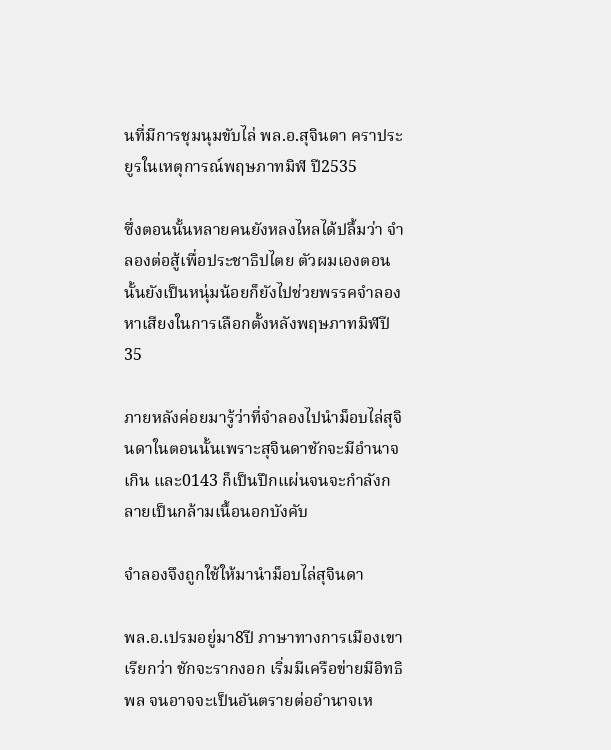นที่มีการชุมนุมขับไล่ พล.อ.สุจินดา คราประยูรในเหตุการณ์พฤษภาทมิฬ ปี2535

ซึ่งตอนนั้นหลายคนยังหลงไหลได้ปลื้มว่า จำลองต่อสู้เพื่อประชาธิปไตย ตัวผมเองตอนนั้นยังเป็นหนุ่มน้อยก็ยังไปช่วยพรรคจำลองหาเสียงในการเลือกตั้งหลังพฤษภาทมิฬปี 35

ภายหลังค่อยมารู้ว่าที่จำลองไปนำม็อบไล่สุจินดาในตอนนั้นเพราะสุจินดาชักจะมีอำนาจเกิน และ0143 ก็เป็นปึกแผ่นจนจะกำลังกลายเป็นกล้ามเนื้อนอกบังคับ

จำลองจึงถูกใช้ให้มานำม็อบไล่สุจินดา

พล.อ.เปรมอยู่มา8ปี ภาษาทางการเมืองเขาเรียกว่า ชักจะรากงอก เริ่มมีเครือข่ายมีอิทธิพล จนอาจจะเป็นอันตรายต่ออำนาจเห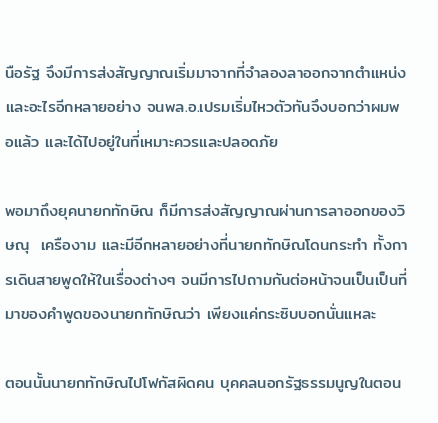นือรัฐ จึงมีการส่งสัญญาณเริ่มมาจากที่จำลองลาออกจากตำแหน่ง และอะไรอีกหลายอย่าง จนพล.อ.เปรมเริ่มไหวตัวทันจึงบอกว่าผมพอแล้ว และได้ไปอยู่ในที่เหมาะควรและปลอดภัย

พอมาถึงยุคนายกทักษิณ ก็มีการส่งสัญญาณผ่านการลาออกของวิษณุ  เครืองาม และมีอีกหลายอย่างที่นายกทักษิณโดนกระทำ ทั้งการเดินสายพูดให้ในเรื่องต่างๆ จนมีการไปถามกันต่อหน้าจนเป็นเป็นที่มาของคำพูดของนายกทักษิณว่า เพียงแค่กระซิบบอกนั่นแหละ

ตอนนั้นนายกทักษิณไปโฟกัสผิดคน บุคคลนอกรัฐธรรมนูญในตอน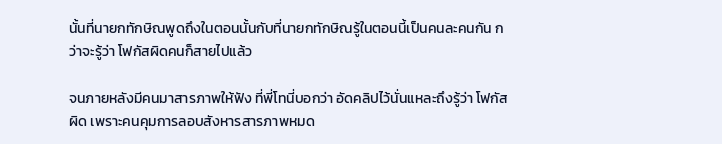นั้นที่นายกทักษิณพูดถึงในตอนนั้นกับที่นายกทักษิณรู้ในตอนนี้เป็นคนละคนกัน กว่าจะรู้ว่า โฟกัสผิดคนก็สายไปแล้ว

จนภายหลังมีคนมาสารภาพให้ฟัง ที่พี่โทนี่บอกว่า อัดคลิปไว้นั่นแหละถึงรู้ว่า โฟกัสผิด เพราะคนคุมการลอบสังหารสารภาพหมด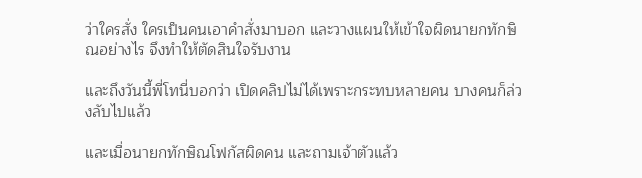ว่าใครสั่ง ใครเป็นคนเอาคำสั่งมาบอก และวางแผนให้เข้าใจผิดนายกทักษิณอย่างไร จึงทำให้ตัดสินใจรับงาน

และถึงวันนี้พี่โทนี่บอกว่า เปิดคลิปไม่ได้เพราะกระทบหลายคน บางคนก็ล่วงลับไปแล้ว

และเมื่อนายกทักษิณโฟกัสผิดคน และถามเจ้าตัวแล้ว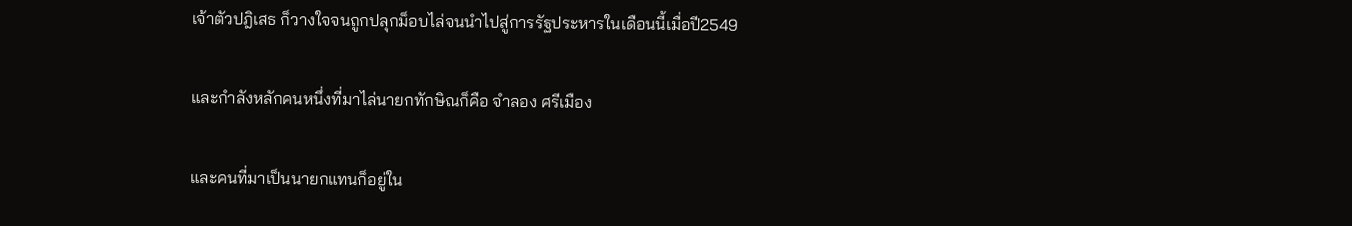เจ้าตัวปฎิเสธ ก็วางใจจนถูกปลุกม็อบไล่จนนำไปสู่การรัฐประหารในเดือนนี้เมื่อปี2549

และกำลังหลักคนหนึ่งที่มาไล่นายกทักษิณก็คือ จำลอง ศรีเมือง

และคนที่มาเป็นนายกแทนก็อยู่ใน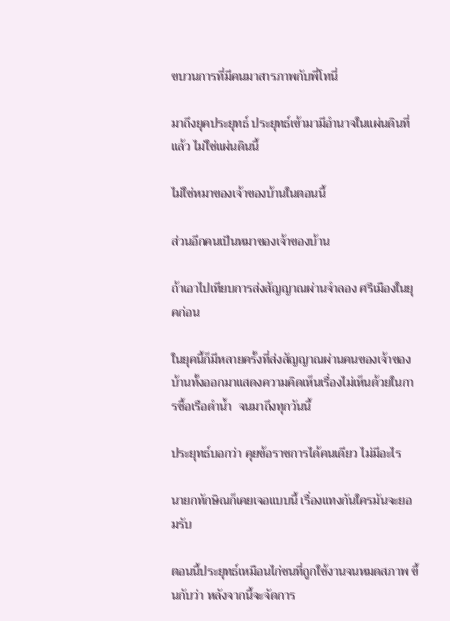ขบวนการที่มีคนมาสารภาพกับพี่โทนี่

มาถึงยุคประยุทธ์ ประยุทธ์เข้ามามีอำนาจในแผ่นดินที่แล้ว ไม่ใช่แผ่นดินนี้

ไม่ใช่หมาของเจ้าของบ้านในตอนนี้

ส่วนอีกคนเป็นหมาของเจ้าของบ้าน

ถ้าเอาไปเทียบการส่งสัญญาณผ่านจำลอง ศรีเมืองในยุคก่อน

ในยุคนี้ก็มีหลายครั้งที่ส่งสัญญาณผ่านคนของเจ้าของบ้านทั้งออกมาแสดงความคิดเห็นเรื่องไม่เห็นด้วยในการซื้อเรือดำน้ำ  จนมาถึงทุกวันนี้

ประยุทธ์บอกว่า คุยข้อราชการได้คนเดียว ไม่มีอะไร

นายกทักษิณก็เคยเจอแบบนี้ เรื่องแทงกันใครมันจะยอมรับ

ตอนนี้ประยุทธ์เหมือนไก่ชนที่ถูกใช้งานจนหมดสภาพ ขึ้นกับว่า หลังจากนี้จะจัดการ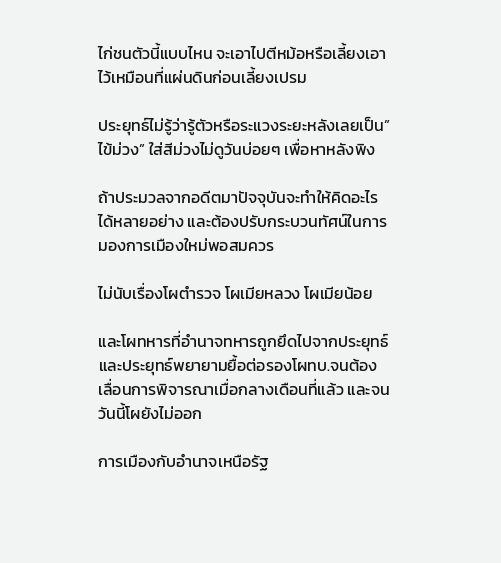ไก่ชนตัวนี้แบบไหน จะเอาไปตีหม้อหรือเลี้ยงเอาไว้เหมือนที่แผ่นดินก่อนเลี้ยงเปรม

ประยุทธ์ไม่รู้ว่ารู้ตัวหรือระแวงระยะหลังเลยเป็น”ไข้ม่วง” ใส่สีม่วงไม่ดูวันบ่อยๆ เพื่อหาหลังพิง

ถ้าประมวลจากอดีตมาปัจจุบันจะทำให้คิดอะไรได้หลายอย่าง และต้องปรับกระบวนทัศน์ในการมองการเมืองใหม่พอสมควร

ไม่นับเรื่องโผตำรวจ โผเมียหลวง โผเมียน้อย

และโผทหารที่อำนาจทหารถูกยึดไปจากประยุทธ์และประยุทธ์พยายามยื้อต่อรองโผทบ.จนต้องเลื่อนการพิจารณาเมื่อกลางเดือนที่แล้ว และจนวันนี้โผยังไม่ออก

การเมืองกับอำนาจเหนือรัฐ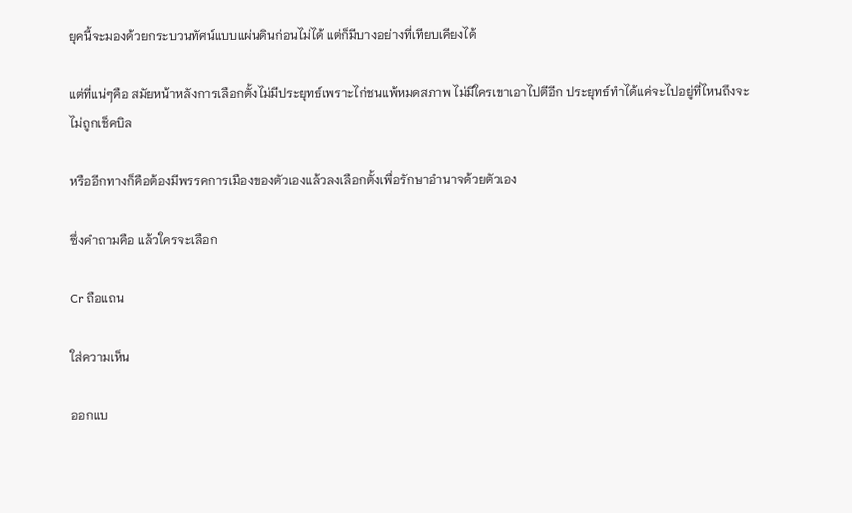ยุคนี้จะมองด้วยกระบวนทัศน์แบบแผ่นดินก่อนไม่ได้ แต่ก็มีบางอย่างที่เทียบเคียงได้

แต่ที่แน่ๆคือ สมัยหน้าหลังการเลือกตั้งไม่มีประยุทธ์เพราะไก่ชนแพ้หมดสภาพ ไม่มีใครเขาเอาไปตีอีก ประยุทธ์ทำได้แค่จะไปอยู่ที่ไหนถึงจะไม่ถูกเช็คบิล

หรืออีกทางก็คือต้องมีพรรคการเมืองของตัวเองแล้วลงเลือกตั้งเพื่อรักษาอำนาจด้วยตัวเอง

ซึ่งคำถามคือ แล้วใครจะเลือก

Cr ถือแถน

ใส่ความเห็น

ออกแบ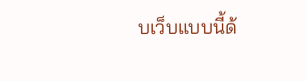บเว็บแบบนี้ด้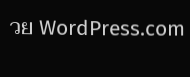วย WordPress.com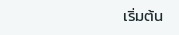เริ่มต้น